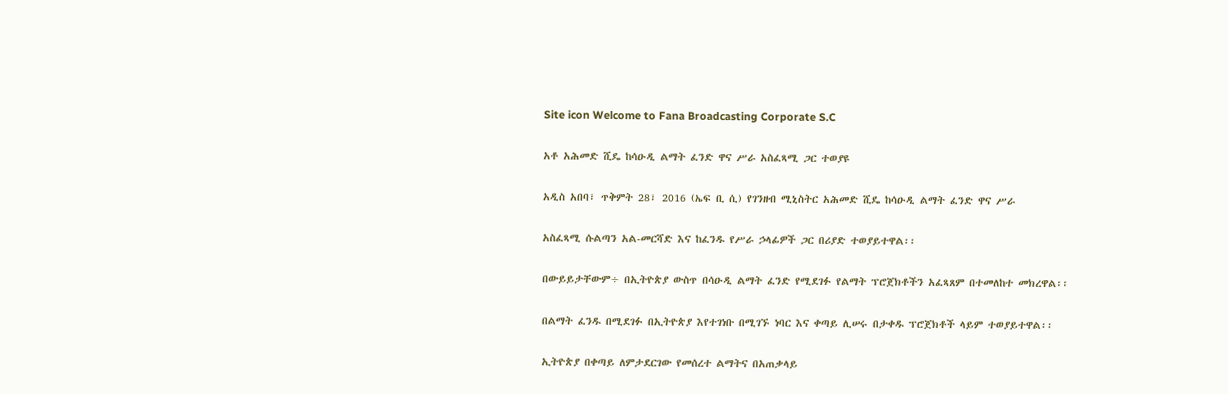Site icon Welcome to Fana Broadcasting Corporate S.C

አቶ አሕመድ ሺዴ ከሳዑዲ ልማት ፈንድ ዋና ሥራ አስፈጻሚ ጋር ተወያዩ

አዲስ አበባ፣ ጥቅምት 28፣ 2016 (ኤፍ ቢ ሲ) የገንዘብ ሚኒስትር አሕመድ ሺዴ ከሳዑዲ ልማት ፈንድ ዋና ሥራ

አስፈጻሚ ሱልጣን አል-መርሻድ እና ከፈንዱ የሥራ ኃላፊዎች ጋር በሪያድ ተወያይተዋል፡፡

በውይይታቸውም÷ በኢትዮጵያ ውስጥ በሳዑዲ ልማት ፈንድ የሚደገፉ የልማት ፕሮጀክቶችን አፈጻጸም በተመለከተ መክረዋል፡፡

በልማት ፈንዱ በሚደገፉ በኢትዮጵያ እየተገነቡ በሚገኙ ነባር እና ቀጣይ ሊሠሩ በታቀዱ ፕሮጀክቶች ላይም ተወያይተዋል፡፡

ኢትዮጵያ በቀጣይ ለምታደርገው የመሰረተ ልማትና በአጠቃላይ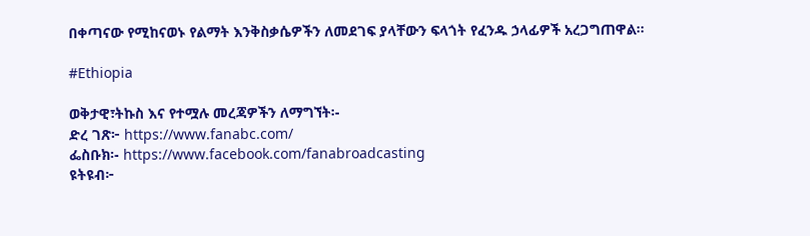በቀጣናው የሚከናወኑ የልማት እንቅስቃሴዎችን ለመደገፍ ያላቸውን ፍላጎት የፈንዱ ኃላፊዎች አረጋግጠዋል፡፡

#Ethiopia

ወቅታዊ፣ትኩስ እና የተሟሉ መረጃዎችን ለማግኘት፡-
ድረ ገጽ፦ https://www.fanabc.com/
ፌስቡክ፡- https://www.facebook.com/fanabroadcasting
ዩትዩብ፦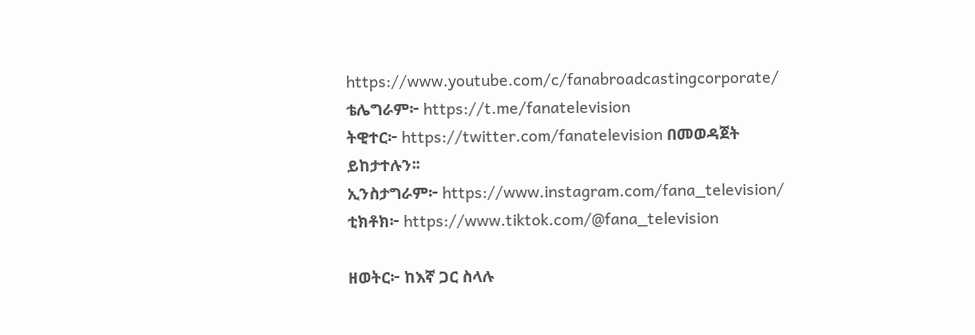https://www.youtube.com/c/fanabroadcastingcorporate/
ቴሌግራም፦ https://t.me/fanatelevision
ትዊተር፦ https://twitter.com/fanatelevision በመወዳጀት ይከታተሉን፡፡
ኢንስታግራም፦ https://www.instagram.com/fana_television/
ቲክቶክ፦ https://www.tiktok.com/@fana_television

ዘወትር፦ ከእኛ ጋር ስላሉ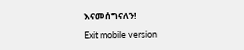እናመሰግናለን!

Exit mobile version